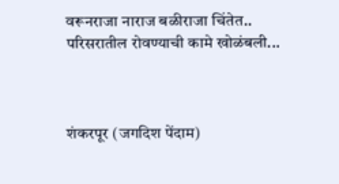वरूनराजा नाराज बळीराजा चिंतेत.. परिसरातील रोवण्याची कामे खोळंबली...



शंकरपूर (जगदिश पेंदाम)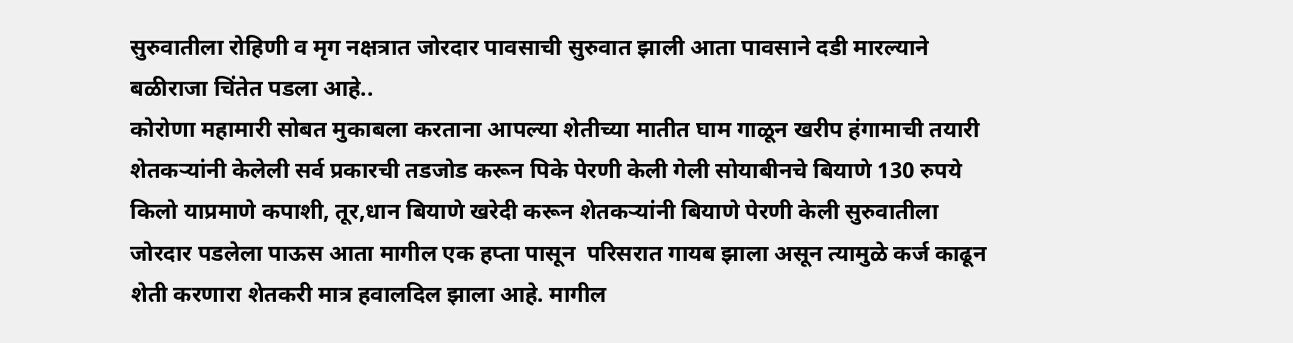सुरुवातीला रोहिणी व मृग नक्षत्रात जोरदार पावसाची सुरुवात झाली आता पावसाने दडी मारल्याने बळीराजा चिंतेत पडला आहे..
कोरोणा महामारी सोबत मुकाबला करताना आपल्या शेतीच्या मातीत घाम गाळून खरीप हंगामाची तयारी शेतकऱ्यांनी केलेली सर्व प्रकारची तडजोड करून पिके पेरणी केली गेली सोयाबीनचे बियाणे 130 रुपये किलो याप्रमाणे कपाशी, तूर,धान बियाणे खरेदी करून शेतकऱ्यांनी बियाणे पेरणी केली सुरुवातीला जोरदार पडलेला पाऊस आता मागील एक हप्ता पासून  परिसरात गायब झाला असून त्यामुळे कर्ज काढून शेती करणारा शेतकरी मात्र हवालदिल झाला आहे. मागील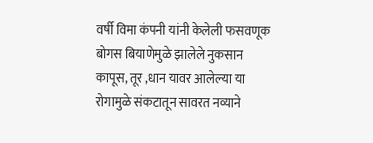वर्षी विमा कंपनी यांनी केलेली फसवणूक बोगस बियाणेमुळे झालेले नुकसान कापूस, तूर ,धान यावर आलेल्या या रोगामुळे संकटातून सावरत नव्याने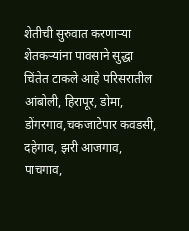शेतीची सुरुवात करणाऱ्या शेतकऱ्यांना पावसाने सुद्धा चिंतेत टाकले आहे परिसरातील आंबोली, हिरापूर, डोमा, डोंगरगाव,चकजाटेपार कवडसी, दहेगाव, झरी आजगाव, पाचगाव,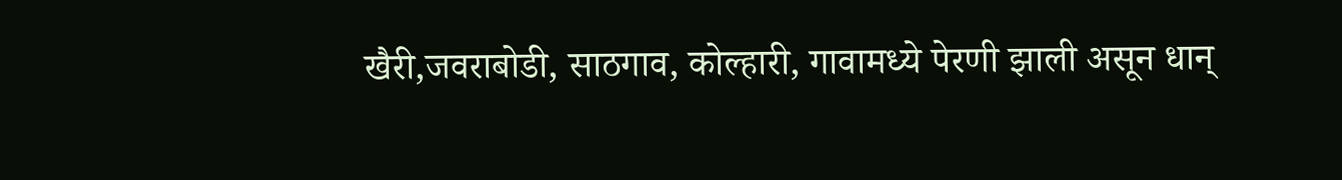खैरी,जवराबोडी, साठगाव, कोल्हारी, गावामध्ये पेरणी झाली असून धान्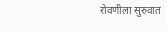रोवणीला सुरुवात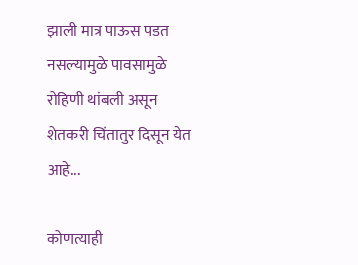झाली मात्र पाऊस पडत नसल्यामुळे पावसामुळे रोहिणी थांबली असून शेतकरी चिंतातुर दिसून येत आहे...

कोणत्याही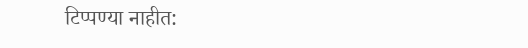टिप्पण्‍या नाहीत: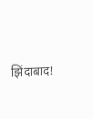झिंदाबाद!